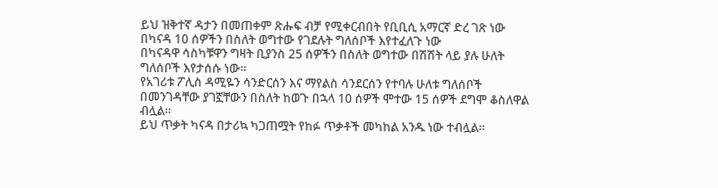ይህ ዝቅተኛ ዳታን በመጠቀም ጽሑፍ ብቻ የሚቀርብበት የቢቢሲ አማርኛ ድረ ገጽ ነው
በካናዳ 10 ሰዎችን በስለት ወግተው የገደሉት ግለሰቦች እየተፈለጉ ነው
በካናዳዋ ሳስካቹዋን ግዛት ቢያንስ 25 ሰዎችን በስለት ወግተው በሽሽት ላይ ያሉ ሁለት ግለሰቦች እየታሰሱ ነው።
የአገሪቱ ፖሊስ ዳሚዬን ሳንድርሰን እና ማየልስ ሳንደርሰን የተባሉ ሁለቱ ግለሰቦች በመንገዳቸው ያገኟቸውን በስለት ከወጉ በኋላ 10 ሰዎች ሞተው 15 ሰዎች ደግሞ ቆስለዋል ብሏል።
ይህ ጥቃት ካናዳ በታሪኳ ካጋጠሟት የከፉ ጥቃቶች መካከል አንዱ ነው ተብሏል።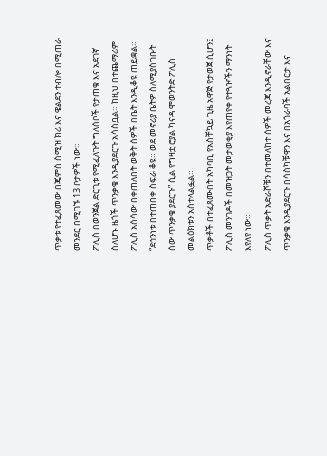ጥቃቱ የተፈጸመው በጄምስ ስሚዝ ክሪ እና ዌልደን ተብሎ በሚጠራ መንደር በሚገኙ 13 ቦታዎች ነው።
ፖሊስ በወንጀል ድርጊቱ የሚፈለጉት ግለሰቦች የታጠቁ እና አደገኛ ስለሆኑ ዜጎች ጥንቃቄ እንዲያደርጉ አሳስቧል። ከዚህ በተጨማሪም ፖሊስ አሰሳው በቀጠለበት ወቅት ሰዎች በቤት እንዲቆዩ ጠይቋል።
“ደኅንነቱ በተጠበቀ ስፍራ ቆዩ። ወደ መኖሪያ ቤትዎ ስለሚያስገቡት ሰው ጥንቃቄ ያደርጉ” ሲል የግዛቷ ሮያል ካናዳ ሞወንትድ ፖሊስ መልዕክቱን አስተላልፏል።
ጥቃቶች በተፈጸሙበት አካባቢ የአስቸኳይ ጊዜ አዋጅ የታወጀ ሲሆን፤ ፖሊስ መንገዶች በመዝጋት መታወቂያ እየጠየቀ የተጓዦችን ማንነት እየለየ ነው።
ፖሊስ ጥቃት አድራሾቹን በተመለከተ ሰዎች መረጃ እንዲኖራቸው እና ጥንቃቄ እንዲያደርጉ በሳስካቹዋን እና በአጎራባች አልበርታ እና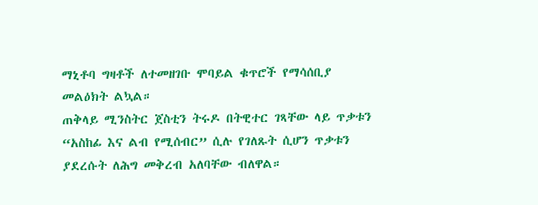ማኒቶባ ግዛቶች ለተመዘገቡ ሞባይል ቁጥሮች የማሳሰቢያ መልዕክት ልኳል።
ጠቅላይ ሚንስትር ጀስቲን ትሩዶ በትዊተር ገጻቸው ላይ ጥቃቱን “አስከፊ እና ልብ የሚሰብር” ሲሉ የገለጹት ሲሆን ጥቃቱን ያደረሱት ለሕግ መቅረብ አለባቸው ብለዋል።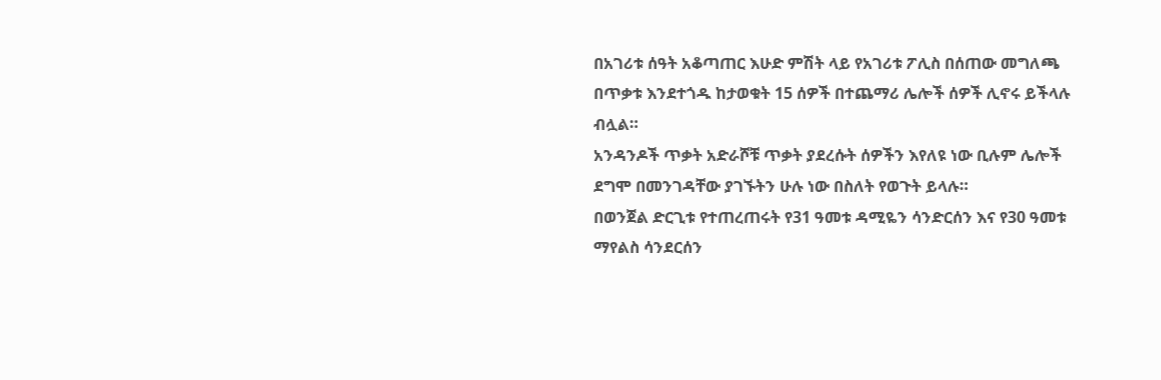በአገሪቱ ሰዓት አቆጣጠር እሁድ ምሽት ላይ የአገሪቱ ፖሊስ በሰጠው መግለጫ በጥቃቱ እንደተጎዱ ከታወቁት 15 ሰዎች በተጨማሪ ሌሎች ሰዎች ሊኖሩ ይችላሉ ብሏል።
አንዳንዶች ጥቃት አድራሾቹ ጥቃት ያደረሱት ሰዎችን እየለዩ ነው ቢሉም ሌሎች ደግሞ በመንገዳቸው ያገኙትን ሁሉ ነው በስለት የወጉት ይላሉ።
በወንጀል ድርጊቱ የተጠረጠሩት የ31 ዓመቱ ዳሚዬን ሳንድርሰን እና የ30 ዓመቱ ማየልስ ሳንደርሰን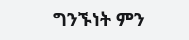ግንኙነት ምን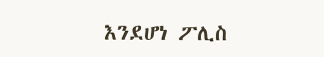እንደሆነ ፖሊስ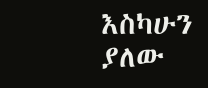እስካሁን ያለው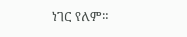ነገር የለም።